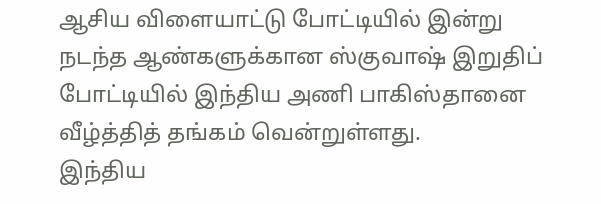ஆசிய விளையாட்டு போட்டியில் இன்று நடந்த ஆண்களுக்கான ஸ்குவாஷ் இறுதிப் போட்டியில் இந்திய அணி பாகிஸ்தானை வீழ்த்தித் தங்கம் வென்றுள்ளது.
இந்திய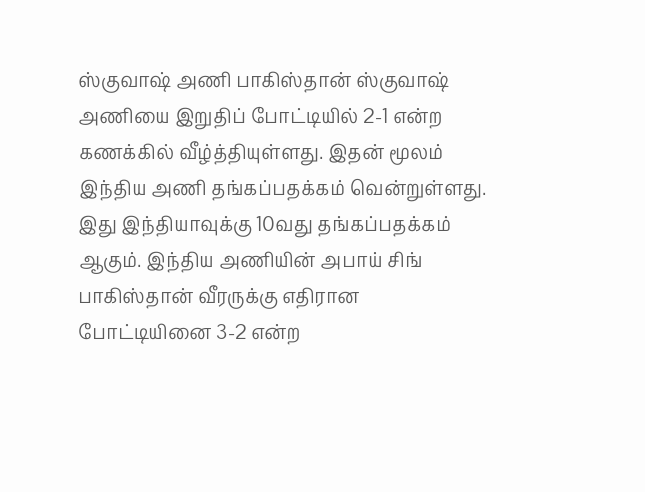ஸ்குவாஷ் அணி பாகிஸ்தான் ஸ்குவாஷ் அணியை இறுதிப் போட்டியில் 2-1 என்ற கணக்கில் வீழ்த்தியுள்ளது. இதன் மூலம் இந்திய அணி தங்கப்பதக்கம் வென்றுள்ளது. இது இந்தியாவுக்கு 10வது தங்கப்பதக்கம் ஆகும். இந்திய அணியின் அபாய் சிங் பாகிஸ்தான் வீரருக்கு எதிரான போட்டியினை 3-2 என்ற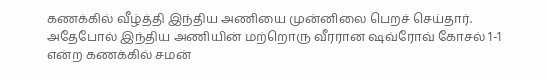கணக்கில் வீழ்த்தி இந்திய அணியை முன்னிலை பெறச் செய்தார். அதேபோல் இந்திய அணியின் மற்றொரு வீரரான ஷவ்ரோவ் கோசல் 1-1 என்ற கணக்கில் சமன்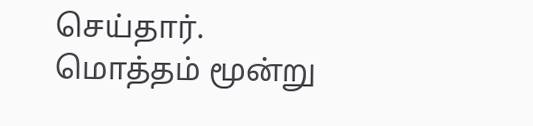செய்தார்.
மொத்தம் மூன்று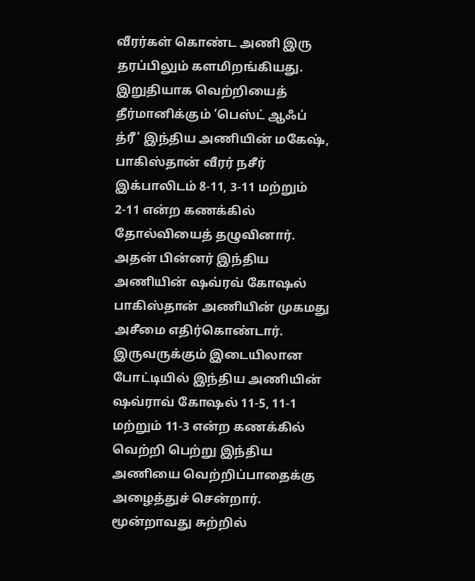வீரர்கள் கொண்ட அணி இரு தரப்பிலும் களமிறங்கியது. இறுதியாக வெற்றியைத் தீர்மானிக்கும் ’பெஸ்ட் ஆஃப் த்ரீ’ இந்திய அணியின் மகேஷ், பாகிஸ்தான் வீரர் நசீர் இக்பாலிடம் 8-11, 3-11 மற்றும் 2-11 என்ற கணக்கில் தோல்வியைத் தழுவினார். அதன் பின்னர் இந்திய அணியின் ஷவ்ரவ் கோஷல் பாகிஸ்தான் அணியின் முகமது அசீமை எதிர்கொண்டார். இருவருக்கும் இடையிலான போட்டியில் இந்திய அணியின் ஷவ்ராவ் கோஷல் 11-5, 11-1 மற்றும் 11-3 என்ற கணக்கில் வெற்றி பெற்று இந்திய அணியை வெற்றிப்பாதைக்கு அழைத்துச் சென்றார்.
மூன்றாவது சுற்றில்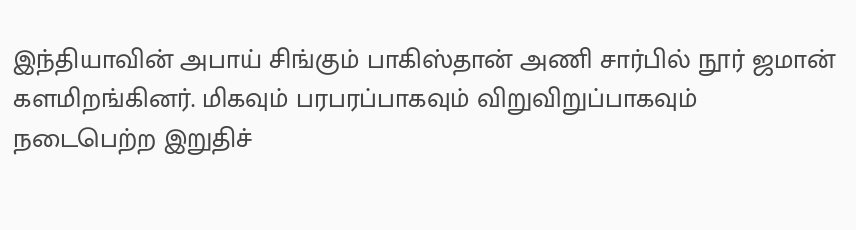இந்தியாவின் அபாய் சிங்கும் பாகிஸ்தான் அணி சார்பில் நூர் ஜமான் களமிறங்கினர். மிகவும் பரபரப்பாகவும் விறுவிறுப்பாகவும் நடைபெற்ற இறுதிச்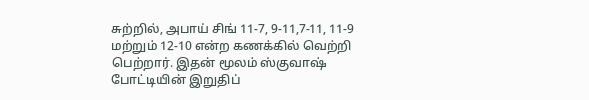சுற்றில், அபாய் சிங் 11-7, 9-11,7-11, 11-9 மற்றும் 12-10 என்ற கணக்கில் வெற்றி பெற்றார். இதன் மூலம் ஸ்குவாஷ் போட்டியின் இறுதிப்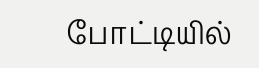போட்டியில்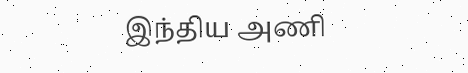இந்திய அணி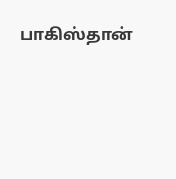பாகிஸ்தான்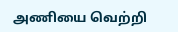அணியை வெற்றி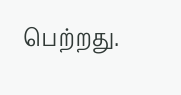பெற்றது.